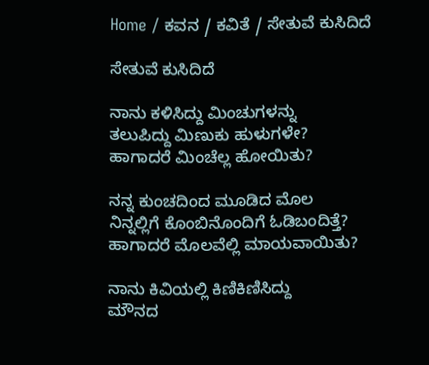Home / ಕವನ / ಕವಿತೆ / ಸೇತುವೆ ಕುಸಿದಿದೆ

ಸೇತುವೆ ಕುಸಿದಿದೆ

ನಾನು ಕಳಿಸಿದ್ದು ಮಿಂಚುಗಳನ್ನು
ತಲುಪಿದ್ದು ಮಿಣುಕು ಹುಳುಗಳೇ?
ಹಾಗಾದರೆ ಮಿಂಚೆಲ್ಲ ಹೋಯಿತು?

ನನ್ನ ಕುಂಚದಿಂದ ಮೂಡಿದ ಮೊಲ
ನಿನ್ನಲ್ಲಿಗೆ ಕೊಂಬಿನೊಂದಿಗೆ ಓಡಿಬಂದಿತ್ತೆ?
ಹಾಗಾದರೆ ಮೊಲವೆಲ್ಲಿ ಮಾಯವಾಯಿತು?

ನಾನು ಕಿವಿಯಲ್ಲಿ ಕಿಣಿಕಿಣಿಸಿದ್ದು
ಮೌನದ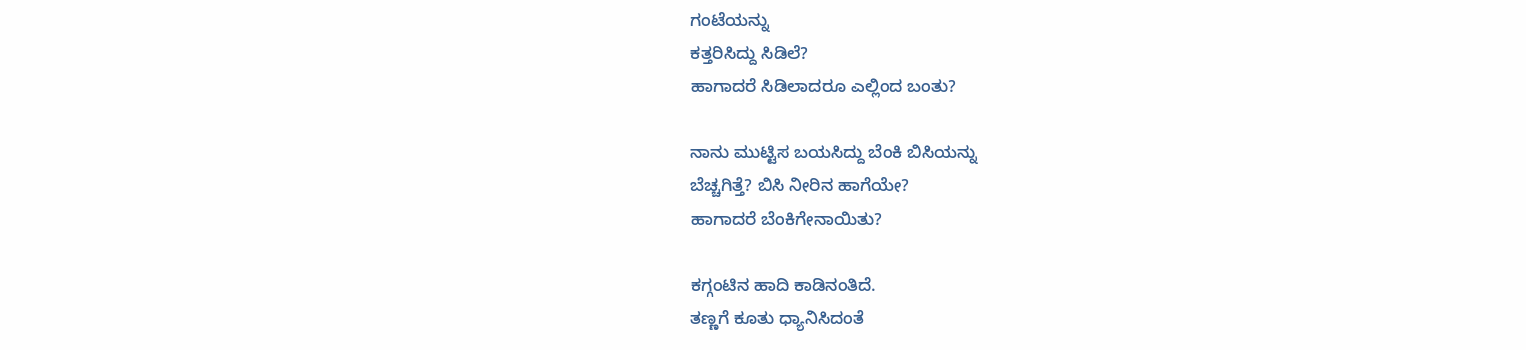ಗಂಟೆಯನ್ನು
ಕತ್ತರಿಸಿದ್ದು ಸಿಡಿಲೆ?
ಹಾಗಾದರೆ ಸಿಡಿಲಾದರೂ ಎಲ್ಲಿಂದ ಬಂತು?

ನಾನು ಮುಟ್ಟಿಸ ಬಯಸಿದ್ದು ಬೆಂಕಿ ಬಿಸಿಯನ್ನು
ಬೆಚ್ಚಗಿತ್ತೆ? ಬಿಸಿ ನೀರಿನ ಹಾಗೆಯೇ?
ಹಾಗಾದರೆ ಬೆಂಕಿಗೇನಾಯಿತು?

ಕಗ್ಗಂಟಿನ ಹಾದಿ ಕಾಡಿನಂತಿದೆ.
ತಣ್ಣಗೆ ಕೂತು ಧ್ಯಾನಿಸಿದಂತೆ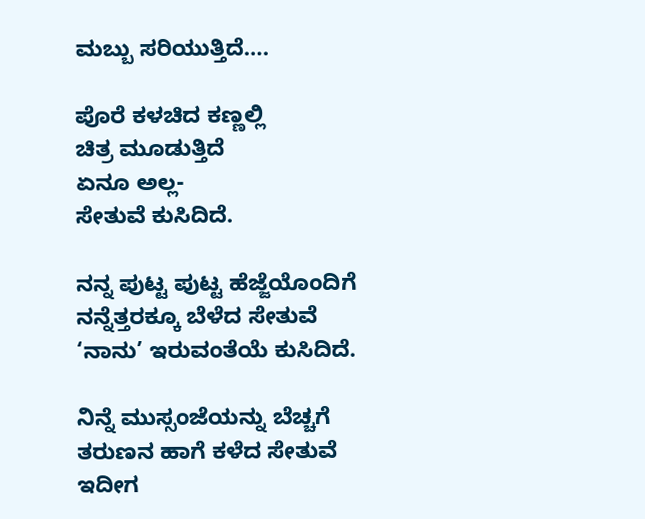ಮಬ್ಬು ಸರಿಯುತ್ತಿದೆ….

ಪೊರೆ ಕಳಚಿದ ಕಣ್ಣಲ್ಲಿ
ಚಿತ್ರ ಮೂಡುತ್ತಿದೆ
ಏನೂ ಅಲ್ಲ-
ಸೇತುವೆ ಕುಸಿದಿದೆ.

ನನ್ನ ಪುಟ್ಟ ಪುಟ್ಟ ಹೆಜ್ಜೆಯೊಂದಿಗೆ
ನನ್ನೆತ್ತರಕ್ಕೂ ಬೆಳೆದ ಸೇತುವೆ
‘ನಾನು’ ಇರುವಂತೆಯೆ ಕುಸಿದಿದೆ.

ನಿನ್ನೆ ಮುಸ್ಸಂಜೆಯನ್ನು ಬೆಚ್ಚಗೆ
ತರುಣನ ಹಾಗೆ ಕಳೆದ ಸೇತುವೆ
ಇದೀಗ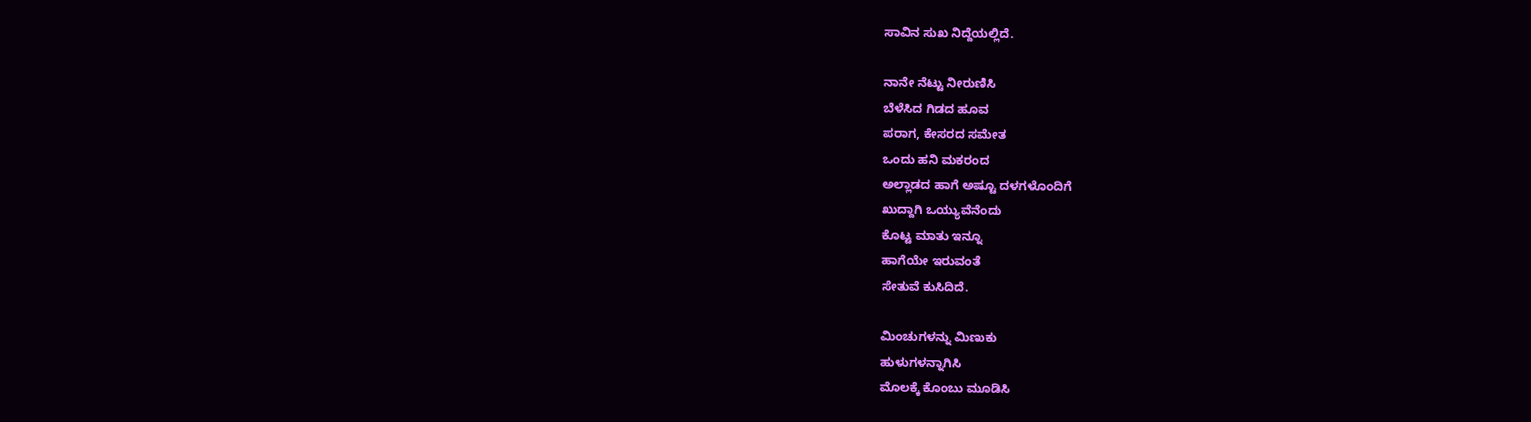ಸಾವಿನ ಸುಖ ನಿದ್ದೆಯಲ್ಲಿದೆ.

ನಾನೇ ನೆಟ್ಟು ನೀರುಣಿಸಿ
ಬೆಳೆಸಿದ ಗಿಡದ ಹೂವ
ಪರಾಗ, ಕೇಸರದ ಸಮೇತ
ಒಂದು ಹನಿ ಮಕರಂದ
ಅಲ್ಲಾಡದ ಹಾಗೆ ಅಷ್ಟೂ ದಳಗಳೊಂದಿಗೆ
ಖುದ್ದಾಗಿ ಒಯ್ಯುವೆನೆಂದು
ಕೊಟ್ಟ ಮಾತು ಇನ್ನೂ
ಹಾಗೆಯೇ ಇರುವಂತೆ
ಸೇತುವೆ ಕುಸಿದಿದೆ.

ಮಿಂಚುಗಳನ್ನು ಮಿಣುಕು
ಹುಳುಗಳನ್ನಾಗಿಸಿ
ಮೊಲಕ್ಕೆ ಕೊಂಬು ಮೂಡಿಸಿ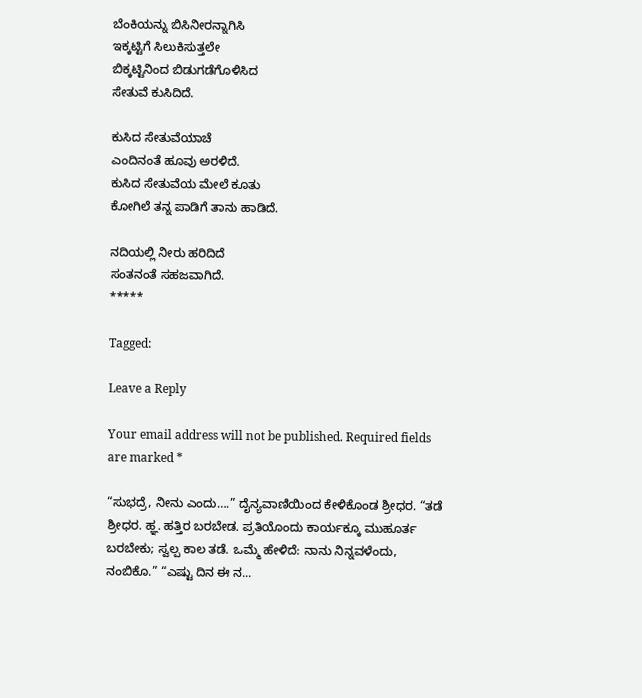ಬೆಂಕಿಯನ್ನು ಬಿಸಿನೀರನ್ನಾಗಿಸಿ
ಇಕ್ಕಟ್ಟಿಗೆ ಸಿಲುಕಿಸುತ್ತಲೇ
ಬಿಕ್ಕಟ್ಟಿನಿಂದ ಬಿಡುಗಡೆಗೊಳಿಸಿದ
ಸೇತುವೆ ಕುಸಿದಿದೆ.

ಕುಸಿದ ಸೇತುವೆಯಾಚೆ
ಎಂದಿನಂತೆ ಹೂವು ಅರಳಿದೆ.
ಕುಸಿದ ಸೇತುವೆಯ ಮೇಲೆ ಕೂತು
ಕೋಗಿಲೆ ತನ್ನ ಪಾಡಿಗೆ ತಾನು ಹಾಡಿದೆ.

ನದಿಯಲ್ಲಿ ನೀರು ಹರಿದಿದೆ
ಸಂತನಂತೆ ಸಹಜವಾಗಿದೆ.
*****

Tagged:

Leave a Reply

Your email address will not be published. Required fields are marked *

“ಸುಭದ್ರೆ, ನೀನು ಎಂದು….” ದೈನ್ಯವಾಣಿಯಿಂದ ಕೇಳಿಕೊಂಡ ಶ್ರೀಧರ. “ತಡೆ ಶ್ರೀಧರ. ಹ್ಞ. ಹತ್ತಿರ ಬರಬೇಡ. ಪ್ರತಿಯೊಂದು ಕಾರ್ಯಕ್ಕೂ ಮುಹೂರ್ತ ಬರಬೇಕು; ಸ್ವಲ್ಪ ಕಾಲ ತಡೆ. ಒಮ್ಮೆ ಹೇಳಿದೆ: ನಾನು ನಿನ್ನವಳೆಂದು, ನಂಬಿಕೊ.” “ಎಷ್ಟು ದಿನ ಈ ನ...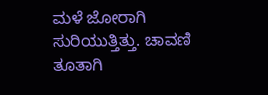ಮಳೆ ಜೋರಾಗಿ ಸುರಿಯುತ್ತಿತ್ತು. ಚಾವಣಿ ತೂತಾಗಿ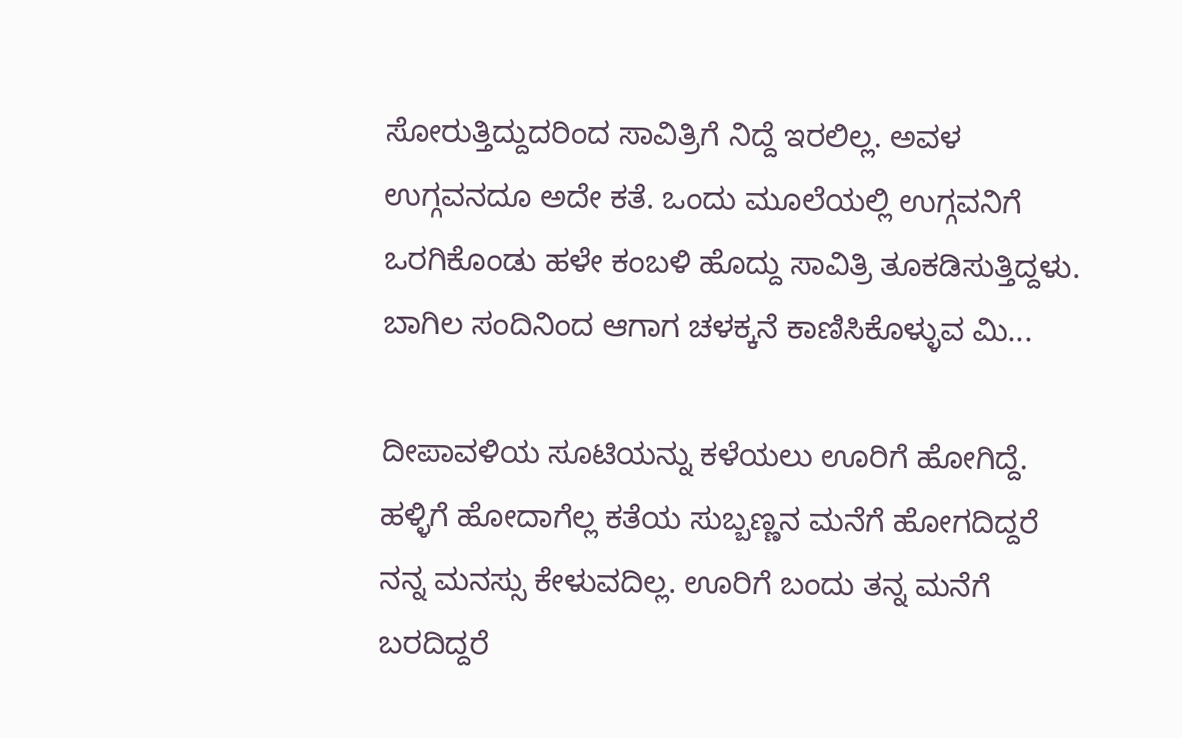ಸೋರುತ್ತಿದ್ದುದರಿಂದ ಸಾವಿತ್ರಿಗೆ ನಿದ್ದೆ ಇರಲಿಲ್ಲ. ಅವಳ ಉಗ್ಗವನದೂ ಅದೇ ಕತೆ. ಒಂದು ಮೂಲೆಯಲ್ಲಿ ಉಗ್ಗವನಿಗೆ ಒರಗಿಕೊಂಡು ಹಳೇ ಕಂಬಳಿ ಹೊದ್ದು ಸಾವಿತ್ರಿ ತೂಕಡಿಸುತ್ತಿದ್ದಳು. ಬಾಗಿಲ ಸಂದಿನಿಂದ ಆಗಾಗ ಚಳಕ್ಕನೆ ಕಾಣಿಸಿಕೊಳ್ಳುವ ಮಿ...

ದೀಪಾವಳಿಯ ಸೂಟಿಯನ್ನು ಕಳೆಯಲು ಊರಿಗೆ ಹೋಗಿದ್ದೆ. ಹಳ್ಳಿಗೆ ಹೋದಾಗೆಲ್ಲ ಕತೆಯ ಸುಬ್ಬಣ್ಣನ ಮನೆಗೆ ಹೋಗದಿದ್ದರೆ ನನ್ನ ಮನಸ್ಸು ಕೇಳುವದಿಲ್ಲ. ಊರಿಗೆ ಬಂದು ತನ್ನ ಮನೆಗೆ ಬರದಿದ್ದರೆ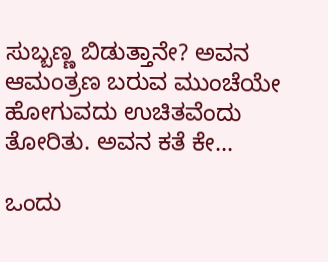ಸುಬ್ಬಣ್ಣ ಬಿಡುತ್ತಾನೇ? ಅವನ ಆಮಂತ್ರಣ ಬರುವ ಮುಂಚೆಯೇ ಹೋಗುವದು ಉಚಿತವೆಂದು ತೋರಿತು. ಅವನ ಕತೆ ಕೇ...

ಒಂದು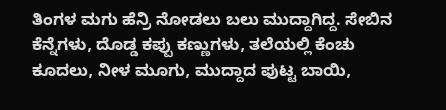ತಿಂಗಳ ಮಗು ಹೆನ್ರಿ ನೋಡಲು ಬಲು ಮುದ್ದಾಗಿದ್ದ. ಸೇಬಿನ ಕೆನ್ನೆಗಳು, ದೊಡ್ಡ ಕಪ್ಪು ಕಣ್ಣುಗಳು, ತಲೆಯಲ್ಲಿ ಕೆಂಚು ಕೂದಲು, ನೀಳ ಮೂಗು, ಮುದ್ದಾದ ಪುಟ್ಟ ಬಾಯಿ,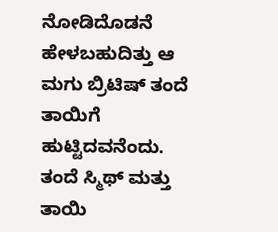ನೋಡಿದೊಡನೆ ಹೇಳಬಹುದಿತ್ತು ಆ ಮಗು ಬ್ರಿಟಿಷ್ ತಂದೆ ತಾಯಿಗೆ ಹುಟ್ಟಿದವನೆಂದು. ತಂದೆ ಸ್ಮಿಥ್ ಮತ್ತು ತಾಯಿ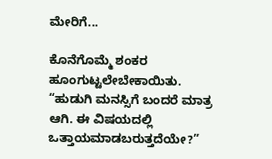ಮೇರಿಗೆ...

ಕೊನೆಗೊಮ್ಮೆ ಶಂಕರ ಹೂಂಗುಟ್ಟಲೇಬೇಕಾಯಿತು. “ಹುಡುಗಿ ಮನಸ್ಸಿಗೆ ಬಂದರೆ ಮಾತ್ರ ಆಗಿ. ಈ ವಿಷಯದಲ್ಲಿ ಒತ್ತಾಯಮಾಡಬರುತ್ತದೆಯೇ?”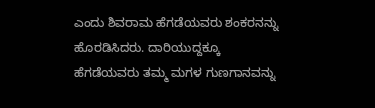ಎಂದು ಶಿವರಾಮ ಹೆಗಡೆಯವರು ಶಂಕರನನ್ನು ಹೊರಡಿಸಿದರು. ದಾರಿಯುದ್ದಕ್ಕೂ ಹೆಗಡೆಯವರು ತಮ್ಮ ಮಗಳ ಗುಣಗಾನವನ್ನು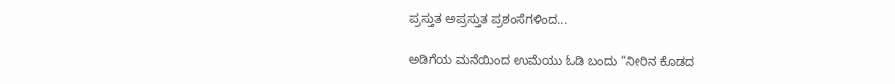ಪ್ರಸ್ತುತ ಅಪ್ರಸ್ತುತ ಪ್ರಶಂಸೆಗಳಿಂದ...

ಅಡಿಗೆಯ ಮನೆಯಿಂದ ಉಮೆಯು ಓಡಿ ಬಂದು “ನೀರಿನ ಕೊಡದ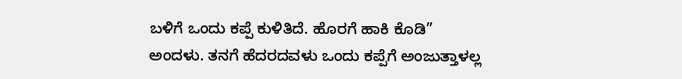ಬಳಿಗೆ ಒಂದು ಕಪ್ಪೆ ಕುಳಿತಿದೆ. ಹೊರಗೆ ಹಾಕಿ ಕೊಡಿ” ಅಂದಳು. ತನಗೆ ಹೆದರದವಳು ಒಂದು ಕಪ್ಪೆಗೆ ಅಂಜುತ್ತಾಳಲ್ಲ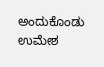ಅಂದುಕೊಂಡು ಉಮೇಶ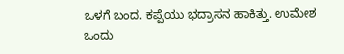ಒಳಗೆ ಬಂದ. ಕಪ್ಪೆಯು ಭದ್ರಾಸನ ಹಾಕಿತ್ತು. ಉಮೇಶ ಒಂದು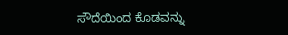ಸೌದೆಯಿಂದ ಕೊಡವನ್ನು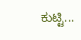ಕುಟ್ಟಿ...